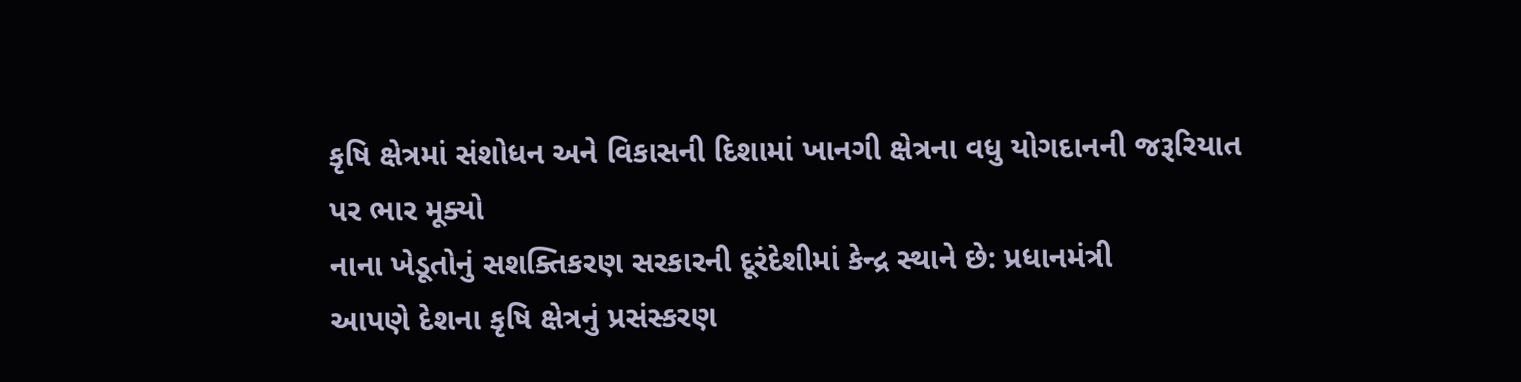કૃષિ ક્ષેત્રમાં સંશોધન અને વિકાસની દિશામાં ખાનગી ક્ષેત્રના વધુ યોગદાનની જરૂરિયાત પર ભાર મૂક્યો
નાના ખેડૂતોનું સશક્તિકરણ સરકારની દૂરંદેશીમાં કેન્દ્ર સ્થાને છે: પ્રધાનમંત્રી
આપણે દેશના કૃષિ ક્ષેત્રનું પ્રસંસ્કરણ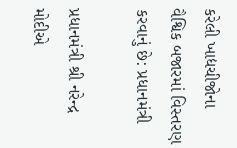કરેલી ખાદ્યચીજોના વૈશ્વિક બજારમાં વિસ્તરણ કરવાનું છે: પ્રધાનમંત્રી

પ્રધાનમંત્રી શ્રી નરેન્દ્ર મોદીએ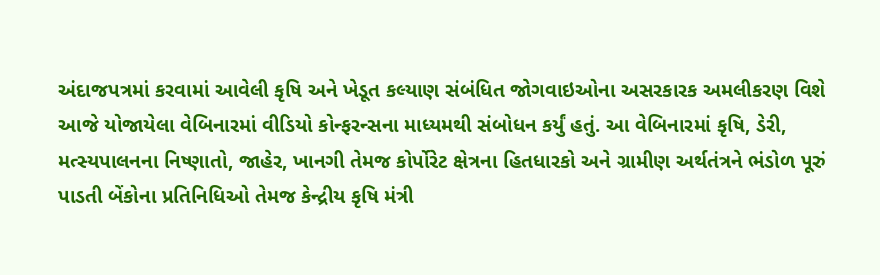અંદાજપત્રમાં કરવામાં આવેલી કૃષિ અને ખેડૂત કલ્યાણ સંબંધિત જોગવાઇઓના અસરકારક અમલીકરણ વિશે આજે યોજાયેલા વેબિનારમાં વીડિયો કોન્ફરન્સના માધ્યમથી સંબોધન કર્યું હતું. આ વેબિનારમાં કૃષિ, ડેરી, મત્સ્યપાલનના નિષ્ણાતો, જાહેર, ખાનગી તેમજ કોર્પોરેટ ક્ષેત્રના હિતધારકો અને ગ્રામીણ અર્થતંત્રને ભંડોળ પૂરું પાડતી બેંકોના પ્રતિનિધિઓ તેમજ કેન્દ્રીય કૃષિ મંત્રી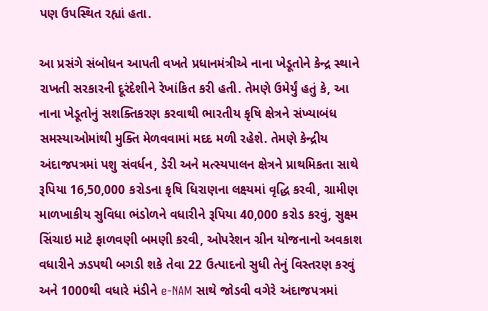પણ ઉપસ્થિત રહ્યાં હતા.

આ પ્રસંગે સંબોધન આપતી વખતે પ્રધાનમંત્રીએ નાના ખેડૂતોને કેન્દ્ર સ્થાને રાખતી સરકારની દૂરંદેશીને રેખાંકિત કરી હતી. તેમણે ઉમેર્યું હતું કે, આ નાના ખેડૂતોનું સશક્તિકરણ કરવાથી ભારતીય કૃષિ ક્ષેત્રને સંખ્યાબંધ સમસ્યાઓમાંથી મુક્તિ મેળવવામાં મદદ મળી રહેશે. તેમણે કેન્દ્રીય અંદાજપત્રમાં પશુ સંવર્ધન, ડેરી અને મત્સ્યપાલન ક્ષેત્રને પ્રાથમિકતા સાથે રૂપિયા 16,50,000 કરોડના કૃષિ ધિરાણના લક્ષ્યમાં વૃદ્ધિ કરવી, ગ્રામીણ માળખાકીય સુવિધા ભંડોળને વધારીને રૂપિયા 40,000 કરોડ કરવું, સુક્ષ્મ સિંચાઇ માટે ફાળવણી બમણી કરવી, ઓપરેશન ગ્રીન યોજનાનો અવકાશ વધારીને ઝડપથી બગડી શકે તેવા 22 ઉત્પાદનો સુધી તેનું વિસ્તરણ કરવું અને 1000થી વધારે મંડીને e-NAM સાથે જોડવી વગેરે અંદાજપત્રમાં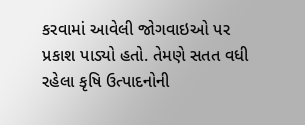કરવામાં આવેલી જોગવાઇઓ પર પ્રકાશ પાડ્યો હતો. તેમણે સતત વધી રહેલા કૃષિ ઉત્પાદનોની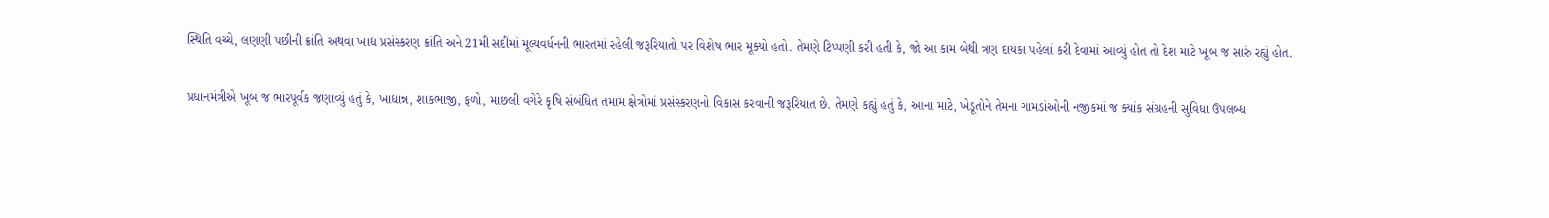સ્થિતિ વચ્ચે, લણણી પછીની ક્રાંતિ અથવા ખાદ્ય પ્રસંસ્કરણ ક્રાંતિ અને 21મી સદીમાં મૂલ્યવર્ધનની ભારતમાં રહેલી જરૂરિયાતો પર વિશેષ ભાર મૂક્યો હતો. તેમણે ટિપ્પણી કરી હતી કે, જો આ કામ બેથી ત્રણ દાયકા પહેલાં કરી દેવામાં આવ્યું હોત તો દેશ માટે ખૂબ જ સારું રહ્યું હોત.

પ્રધાનમંત્રીએ ખૂબ જ ભારપૂર્વક જણાવ્યું હતું કે, ખાદ્યાન્ન, શાકભાજી, ફળો, માછલી વગેરે કૃષિ સંબંધિત તમામ ક્ષેત્રોમાં પ્રસંસ્કરણનો વિકાસ કરવાની જરૂરિયાત છે. તેમણે કહ્યું હતું કે, આના માટે, ખેડૂતોને તેમના ગામડાંઓની નજીકમાં જ ક્યાંક સંગ્રહની સુવિધા ઉપલબ્ધ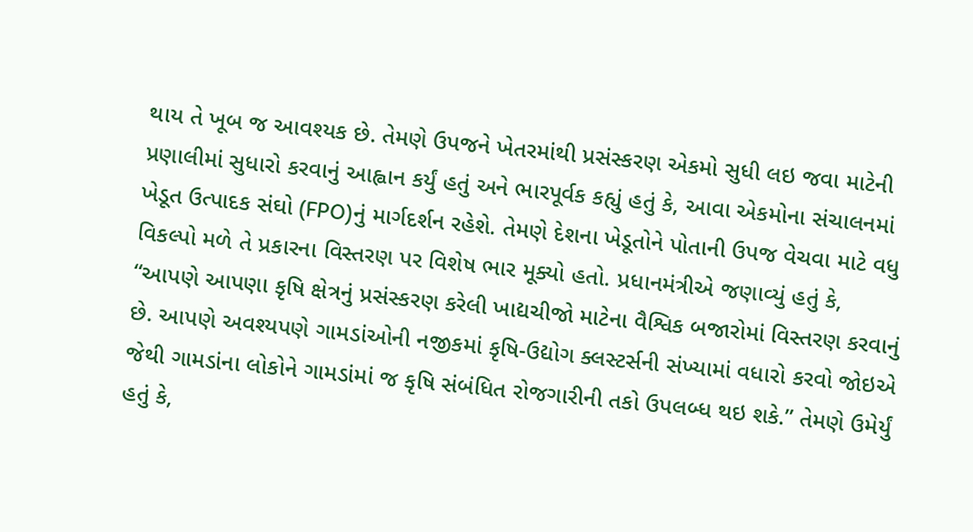થાય તે ખૂબ જ આવશ્યક છે. તેમણે ઉપજને ખેતરમાંથી પ્રસંસ્કરણ એકમો સુધી લઇ જવા માટેની પ્રણાલીમાં સુધારો કરવાનું આહ્વાન કર્યું હતું અને ભારપૂર્વક કહ્યું હતું કે, આવા એકમોના સંચાલનમાં ખેડૂત ઉત્પાદક સંઘો (FPO)નું માર્ગદર્શન રહેશે. તેમણે દેશના ખેડૂતોને પોતાની ઉપજ વેચવા માટે વધુ વિકલ્પો મળે તે પ્રકારના વિસ્તરણ પર વિશેષ ભાર મૂક્યો હતો. પ્રધાનમંત્રીએ જણાવ્યું હતું કે, “આપણે આપણા કૃષિ ક્ષેત્રનું પ્રસંસ્કરણ કરેલી ખાદ્યચીજો માટેના વૈશ્વિક બજારોમાં વિસ્તરણ કરવાનું છે. આપણે અવશ્યપણે ગામડાંઓની નજીકમાં કૃષિ-ઉદ્યોગ ક્લસ્ટર્સની સંખ્યામાં વધારો કરવો જોઇએ જેથી ગામડાંના લોકોને ગામડાંમાં જ કૃષિ સંબંધિત રોજગારીની તકો ઉપલબ્ધ થઇ શકે.” તેમણે ઉમેર્યું હતું કે,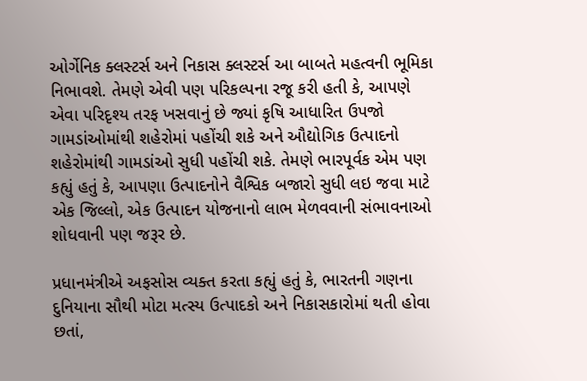ઓર્ગેનિક ક્લસ્ટર્સ અને નિકાસ ક્લસ્ટર્સ આ બાબતે મહત્વની ભૂમિકા નિભાવશે. તેમણે એવી પણ પરિકલ્પના રજૂ કરી હતી કે, આપણે એવા પરિદૃશ્ય તરફ ખસવાનું છે જ્યાં કૃષિ આધારિત ઉપજો ગામડાંઓમાંથી શહેરોમાં પહોંચી શકે અને ઔદ્યોગિક ઉત્પાદનો શહેરોમાંથી ગામડાંઓ સુધી પહોંચી શકે. તેમણે ભારપૂર્વક એમ પણ કહ્યું હતું કે, આપણા ઉત્પાદનોને વૈશ્વિક બજારો સુધી લઇ જવા માટે એક જિલ્લો, એક ઉત્પાદન યોજનાનો લાભ મેળવવાની સંભાવનાઓ શોધવાની પણ જરૂર છે.

પ્રધાનમંત્રીએ અફસોસ વ્યક્ત કરતા કહ્યું હતું કે, ભારતની ગણના દુનિયાના સૌથી મોટા મત્સ્ય ઉત્પાદકો અને નિકાસકારોમાં થતી હોવા છતાં,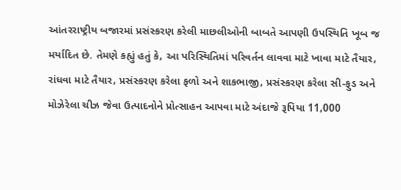આંતરરાષ્ટ્રીય બજારમાં પ્રસંસ્કરણ કરેલી માછલીઓની બાબતે આપણી ઉપસ્થિતિ ખૂબ જ મર્યાદિત છે. તેમણે કહ્યું હતું કે, આ પરિસ્થિતિમાં પરિવર્તન લાવવા માટે ખાવા માટે તૈયાર, રાંધવા માટે તૈયાર, પ્રસંસ્કરણ કરેલા ફળો અને શાકભાજી, પ્રસંસ્કરણ કરેલા સી-ફુડ અને મોઝેરેલા ચીઝ જેવા ઉત્પાદનોને પ્રોત્સાહન આપવા માટે અંદાજે રૂપિયા 11,000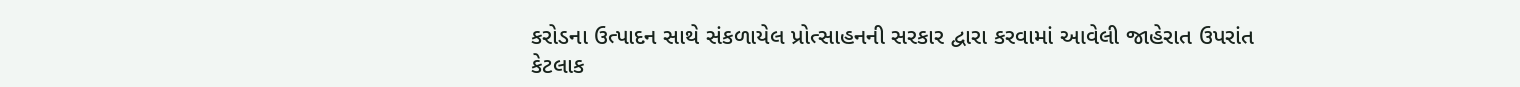કરોડના ઉત્પાદન સાથે સંકળાયેલ પ્રોત્સાહનની સરકાર દ્વારા કરવામાં આવેલી જાહેરાત ઉપરાંત કેટલાક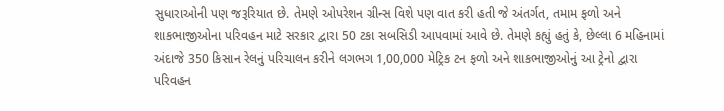સુધારાઓની પણ જરૂરિયાત છે. તેમણે ઓપરેશન ગ્રીન્સ વિશે પણ વાત કરી હતી જે અંતર્ગત, તમામ ફળો અને શાકભાજીઓના પરિવહન માટે સરકાર દ્વારા 50 ટકા સબસિડી આપવામાં આવે છે. તેમણે કહ્યું હતું કે, છેલ્લા 6 મહિનામાં અંદાજે 350 કિસાન રેલનું પરિચાલન કરીને લગભગ 1,00,000 મેટ્રિક ટન ફળો અને શાકભાજીઓનું આ ટ્રેનો દ્વારા પરિવહન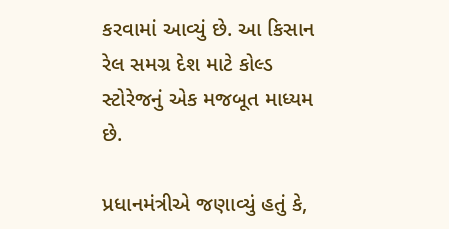કરવામાં આવ્યું છે. આ કિસાન રેલ સમગ્ર દેશ માટે કોલ્ડ સ્ટોરેજનું એક મજબૂત માધ્યમ છે.

પ્રધાનમંત્રીએ જણાવ્યું હતું કે,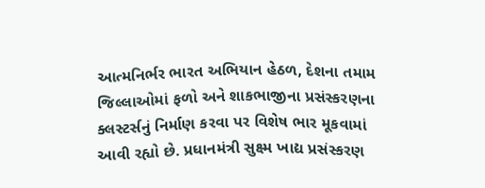આત્મનિર્ભર ભારત અભિયાન હેઠળ, દેશના તમામ જિલ્લાઓમાં ફળો અને શાકભાજીના પ્રસંસ્કરણના ક્લસ્ટર્સનું નિર્માણ કરવા પર વિશેષ ભાર મૂકવામાં આવી રહ્યો છે. પ્રધાનમંત્રી સુક્ષ્મ ખાદ્ય પ્રસંસ્કરણ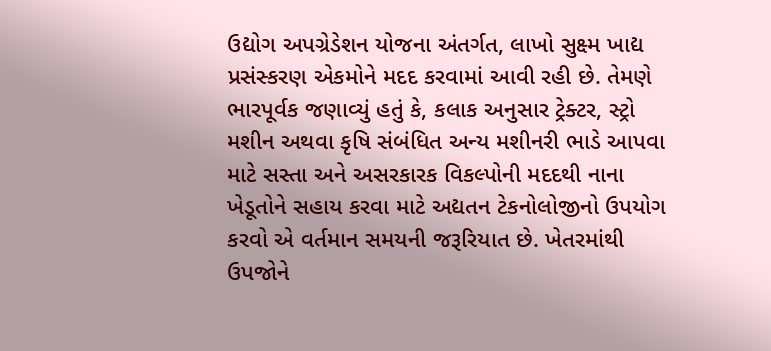ઉદ્યોગ અપગ્રેડેશન યોજના અંતર્ગત, લાખો સુક્ષ્મ ખાદ્ય પ્રસંસ્કરણ એકમોને મદદ કરવામાં આવી રહી છે. તેમણે ભારપૂર્વક જણાવ્યું હતું કે, કલાક અનુસાર ટ્રેક્ટર, સ્ટ્રો મશીન અથવા કૃષિ સંબંધિત અન્ય મશીનરી ભાડે આપવા માટે સસ્તા અને અસરકારક વિકલ્પોની મદદથી નાના ખેડૂતોને સહાય કરવા માટે અદ્યતન ટેકનોલોજીનો ઉપયોગ કરવો એ વર્તમાન સમયની જરૂરિયાત છે. ખેતરમાંથી ઉપજોને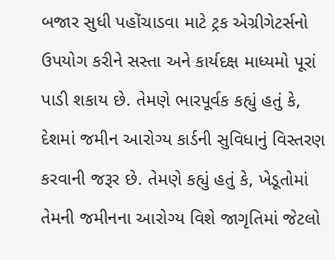બજાર સુધી પહોંચાડવા માટે ટ્રક એગ્રીગેટર્સનો ઉપયોગ કરીને સસ્તા અને કાર્યદક્ષ માધ્યમો પૂરાં પાડી શકાય છે. તેમણે ભારપૂર્વક કહ્યું હતું કે, દેશમાં જમીન આરોગ્ય કાર્ડની સુવિધાનું વિસ્તરણ કરવાની જરૂર છે. તેમણે કહ્યું હતું કે, ખેડૂતોમાં તેમની જમીનના આરોગ્ય વિશે જાગૃતિમાં જેટલો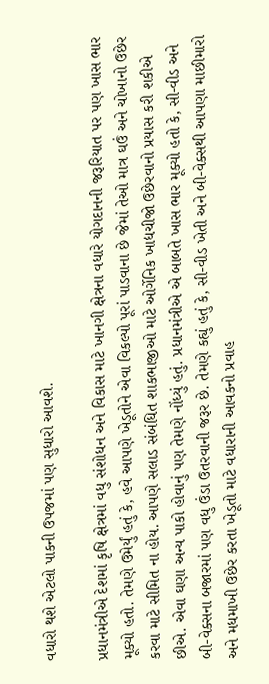વધારો થશે એટલો પાકની ઉપજમાં પણ સુધારો આવશે.

પ્રધાનમંત્રીએ દેશમાં કૃષિ ક્ષેત્રમાં વધુ સંશોધન અને વિકાસ માટે ખાનગી ક્ષેત્રના વધારે યોગદાનની જરૂરિયાત પર પણ ખાસ ભાર મૂક્યો હતો. તેમણે ઉમેર્યું હતું કે, હવે આપણે ખેડૂતોને એવા વિકલ્પો પૂરાં પાડવાના છે જેમાં તેઓ માત્ર ઘઉં અને ચોખાનો ઉછેર કરવા માટે સીમિત ના હોય. આપણે સલાડ સંબંધિત શાકભાજીઓ માટે ઓર્ગેનિક ખાદ્યચીજો ઉછેરવાનો પ્રયાસ કરી શકીએ છીએ. એવા ઘણા અન્ય પાકો હોવાનું પણ તેમણે નોંધ્યું હતું. પ્રધાનમંત્રીએ એ બાબતે ખાસ ભાર મૂક્યો હતો કે, સી-વીડ અને બી-વેક્સના બજારમાં પણ વધુ ઉંડા ઉતરવાની જરૂર છે. તેમણે કહ્યું હતું કે, સી-વીડ ખેતી અને બી-વેક્સથી આપણા માછીમારો અને મધમાખી ઉછેર કરતા ખેડૂતો માટે વધારાની આવકનો પ્રવાહ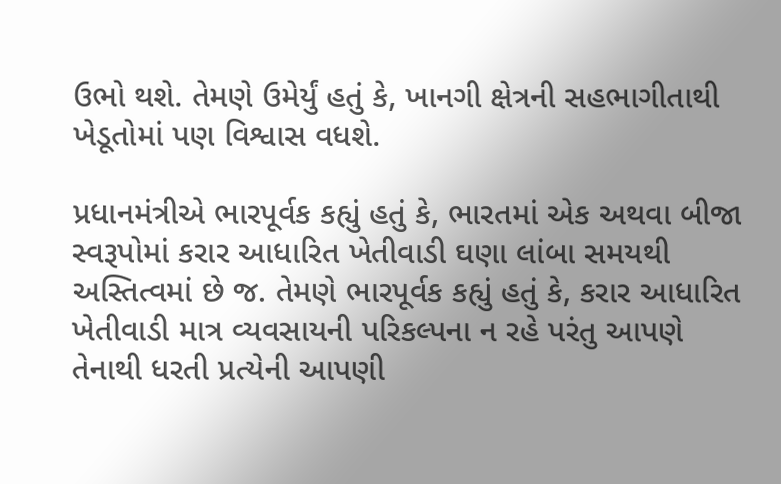ઉભો થશે. તેમણે ઉમેર્યું હતું કે, ખાનગી ક્ષેત્રની સહભાગીતાથી ખેડૂતોમાં પણ વિશ્વાસ વધશે.

પ્રધાનમંત્રીએ ભારપૂર્વક કહ્યું હતું કે, ભારતમાં એક અથવા બીજા સ્વરૂપોમાં કરાર આધારિત ખેતીવાડી ઘણા લાંબા સમયથી અસ્તિત્વમાં છે જ. તેમણે ભારપૂર્વક કહ્યું હતું કે, કરાર આધારિત ખેતીવાડી માત્ર વ્યવસાયની પરિકલ્પના ન રહે પરંતુ આપણે તેનાથી ધરતી પ્રત્યેની આપણી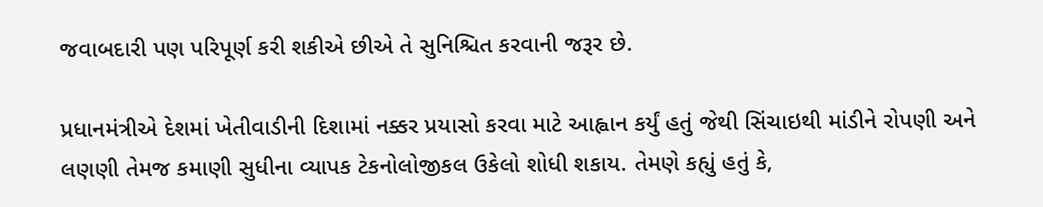જવાબદારી પણ પરિપૂર્ણ કરી શકીએ છીએ તે સુનિશ્ચિત કરવાની જરૂર છે.

પ્રધાનમંત્રીએ દેશમાં ખેતીવાડીની દિશામાં નક્કર પ્રયાસો કરવા માટે આહ્વાન કર્યું હતું જેથી સિંચાઇથી માંડીને રોપણી અને લણણી તેમજ કમાણી સુધીના વ્યાપક ટેકનોલોજીકલ ઉકેલો શોધી શકાય. તેમણે કહ્યું હતું કે,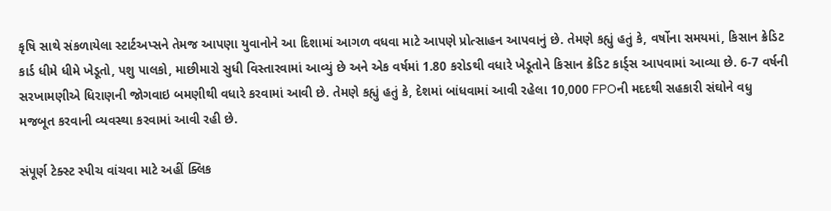કૃષિ સાથે સંકળાયેલા સ્ટાર્ટઅપ્સને તેમજ આપણા યુવાનોને આ દિશામાં આગળ વધવા માટે આપણે પ્રોત્સાહન આપવાનું છે. તેમણે કહ્યું હતું કે, વર્ષોના સમયમાં, કિસાન ક્રેડિટ કાર્ડ ધીમે ધીમે ખેડૂતો, પશુ પાલકો, માછીમારો સુધી વિસ્તારવામાં આવ્યું છે અને એક વર્ષમાં 1.80 કરોડથી વધારે ખેડૂતોને કિસાન ક્રેડિટ કાર્ડ્સ આપવામાં આવ્યા છે. 6-7 વર્ષની સરખામણીએ ધિરાણની જોગવાઇ બમણીથી વધારે કરવામાં આવી છે. તેમણે કહ્યું હતું કે, દેશમાં બાંધવામાં આવી રહેલા 10,000 FPOની મદદથી સહકારી સંઘોને વધુ મજબૂત કરવાની વ્યવસ્થા કરવામાં આવી રહી છે.

સંપૂર્ણ ટેક્સ્ટ સ્પીચ વાંચવા માટે અહીં ક્લિક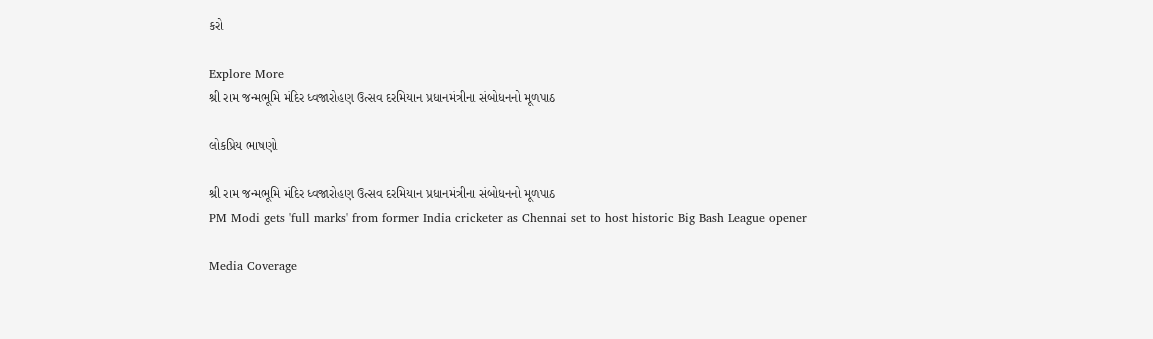કરો

Explore More
શ્રી રામ જન્મભૂમિ મંદિર ધ્વજારોહણ ઉત્સવ દરમિયાન પ્રધાનમંત્રીના સંબોધનનો મૂળપાઠ

લોકપ્રિય ભાષણો

શ્રી રામ જન્મભૂમિ મંદિર ધ્વજારોહણ ઉત્સવ દરમિયાન પ્રધાનમંત્રીના સંબોધનનો મૂળપાઠ
PM Modi gets 'full marks' from former India cricketer as Chennai set to host historic Big Bash League opener

Media Coverage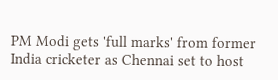PM Modi gets 'full marks' from former India cricketer as Chennai set to host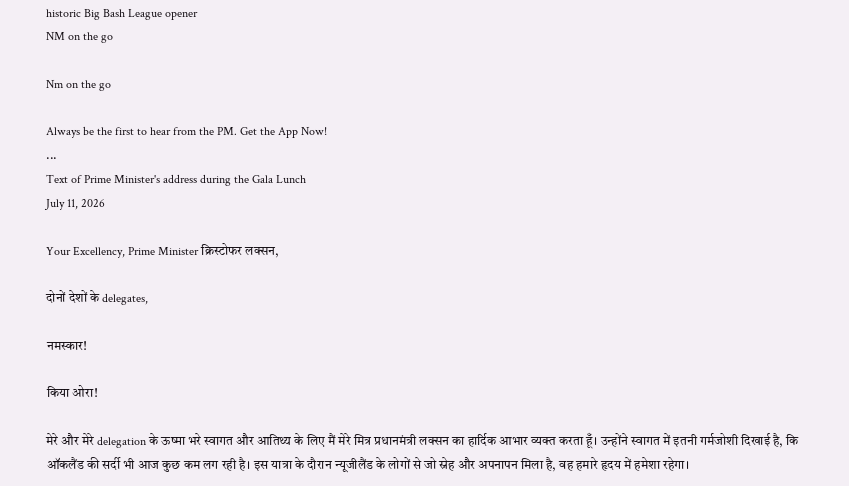historic Big Bash League opener
NM on the go

Nm on the go

Always be the first to hear from the PM. Get the App Now!
...
Text of Prime Minister's address during the Gala Lunch
July 11, 2026

Your Excellency, Prime Minister क्रिस्टोफर लक्सन,

दोनों देशों के delegates,

नमस्कार!

किया ओरा!

मेरे और मेरे delegation के ऊष्मा भरे स्वागत और आतिथ्य के लिए मैं मेरे मित्र प्रधानमंत्री लक्सन का हार्दिक आभार व्यक्त करता हूँ। उन्होंने स्वागत में इतनी गर्मजोशी दिखाई है, कि ऑकलैंड की सर्दी भी आज कुछ कम लग रही है। इस यात्रा के दौरान न्यूजीलैंड के लोगों से जो स्नेह और अपनापन मिला है, वह हमारे हृदय में हमेशा रहेगा।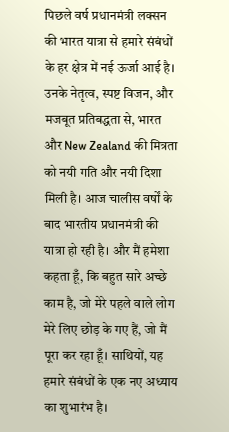पिछले वर्ष प्रधानमंत्री लक्सन की भारत यात्रा से हमारे संबंधों के हर क्षेत्र में नई ऊर्जा आई है। उनके नेतृत्व, स्पष्ट विजन, और मजबूत प्रतिबद्धता से, भारत और New Zealand की मित्रता को नयी गति और नयी दिशा मिली है। आज चालीस वर्षों के बाद भारतीय प्रधानमंत्री की यात्रा हो रही है। और मैं हमेशा कहता हूँ, कि बहुत सारे अच्छे काम है, जो मेरे पहले वाले लोग मेरे लिए छोड़ के गए हैं, जो मैं पूरा कर रहा हूँ। साथियों, यह हमारे संबंधों के एक नए अध्याय का शुभारंभ है।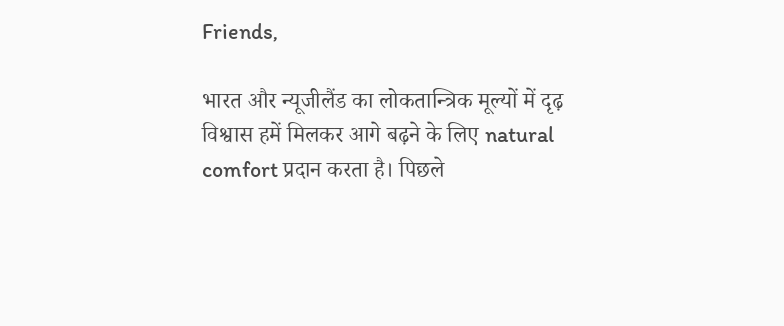Friends,

भारत और न्यूजीलैंड का लोकतान्त्रिक मूल्यों में दृढ़ विश्वास हमें मिलकर आगे बढ़ने के लिए natural comfort प्रदान करता है। पिछले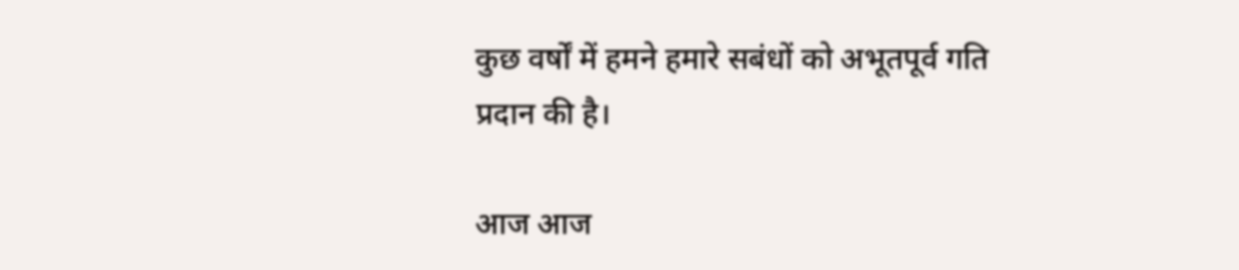कुछ वर्षों में हमने हमारे सबंधों को अभूतपूर्व गति प्रदान की है।

आज आज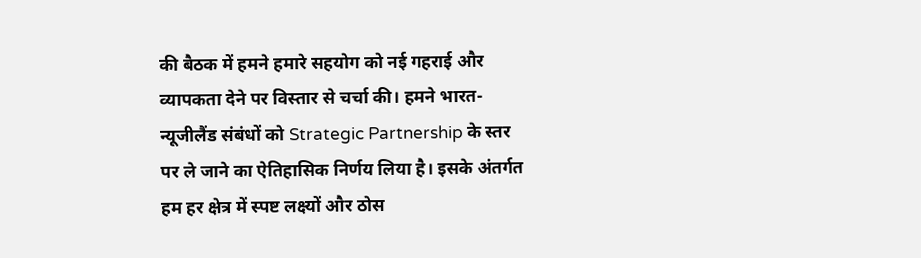की बैठक में हमने हमारे सहयोग को नई गहराई और व्यापकता देने पर विस्तार से चर्चा की। हमने भारत-न्यूजीलैंड संबंधों को Strategic Partnership के स्तर पर ले जाने का ऐतिहासिक निर्णय लिया है। इसके अंतर्गत हम हर क्षेत्र में स्पष्ट लक्ष्यों और ठोस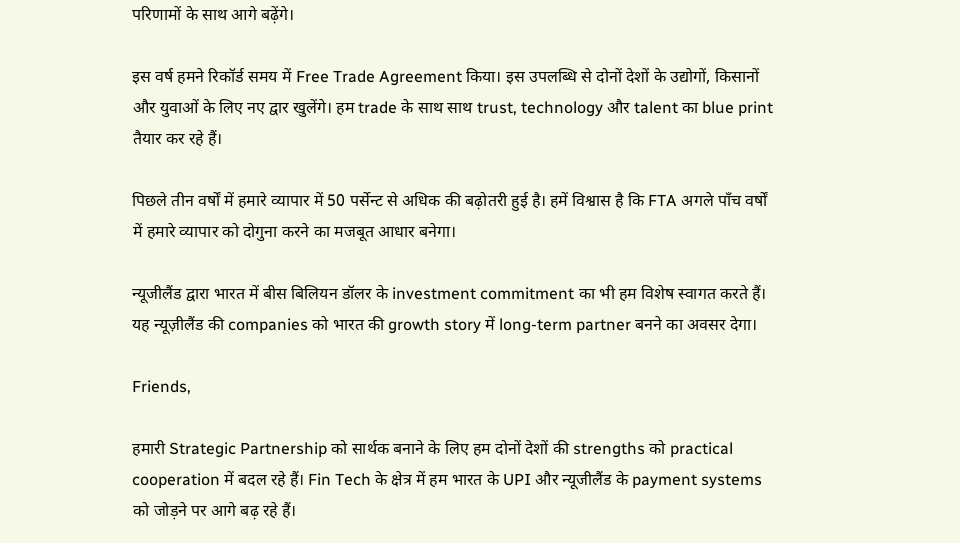परिणामों के साथ आगे बढ़ेंगे।

इस वर्ष हमने रिकॉर्ड समय में Free Trade Agreement किया। इस उपलब्धि से दोनों देशों के उद्योगों, किसानों और युवाओं के लिए नए द्वार खुलेंगे। हम trade के साथ साथ trust, technology और talent का blue print तैयार कर रहे हैं।

पिछले तीन वर्षों में हमारे व्यापार में 50 पर्सेन्ट से अधिक की बढ़ोतरी हुई है। हमें विश्वास है कि FTA अगले पाँच वर्षों में हमारे व्यापार को दोगुना करने का मजबूत आधार बनेगा।

न्यूजीलैंड द्वारा भारत में बीस बिलियन डॉलर के investment commitment का भी हम विशेष स्वागत करते हैं। यह न्यूज़ीलैंड की companies को भारत की growth story में long-term partner बनने का अवसर देगा।

Friends,

हमारी Strategic Partnership को सार्थक बनाने के लिए हम दोनों देशों की strengths को practical cooperation में बदल रहे हैं। Fin Tech के क्षेत्र में हम भारत के UPI और न्यूजीलैंड के payment systems को जोड़ने पर आगे बढ़ रहे हैं।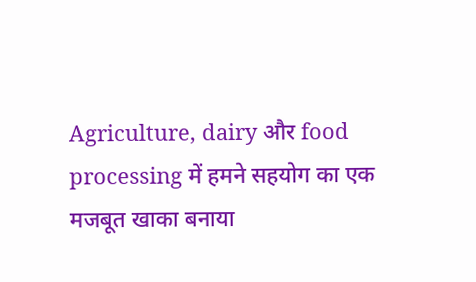Agriculture, dairy और food processing में हमने सहयोग का एक मजबूत खाका बनाया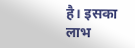है। इसका लाभ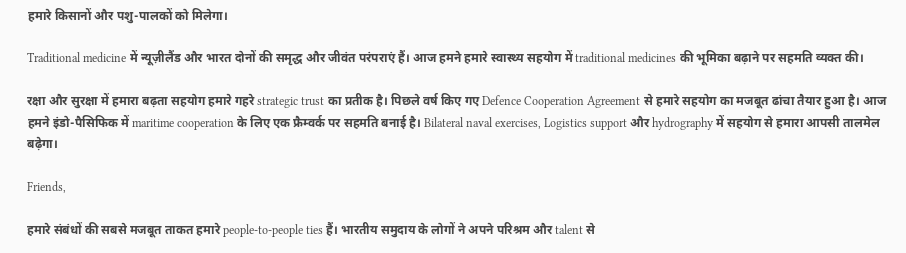हमारे किसानों और पशु-पालकों को मिलेगा।

Traditional medicine में न्यूज़ीलैंड और भारत दोनों की समृद्ध और जीवंत परंपराएं हैं। आज हमने हमारे स्वास्थ्य सहयोग में traditional medicines की भूमिका बढ़ाने पर सहमति व्यक्त की।

रक्षा और सुरक्षा में हमारा बढ़ता सहयोग हमारे गहरे strategic trust का प्रतीक है। पिछले वर्ष किए गए Defence Cooperation Agreement से हमारे सहयोग का मजबूत ढांचा तैयार हुआ है। आज हमने इंडो-पैसिफिक में maritime cooperation के लिए एक फ्रैम्वर्क पर सहमति बनाई है। Bilateral naval exercises, Logistics support और hydrography में सहयोग से हमारा आपसी तालमेल बढ़ेगा।

Friends,

हमारे संबंधों की सबसे मजबूत ताकत हमारे people-to-people ties हैं। भारतीय समुदाय के लोगों ने अपने परिश्रम और talent से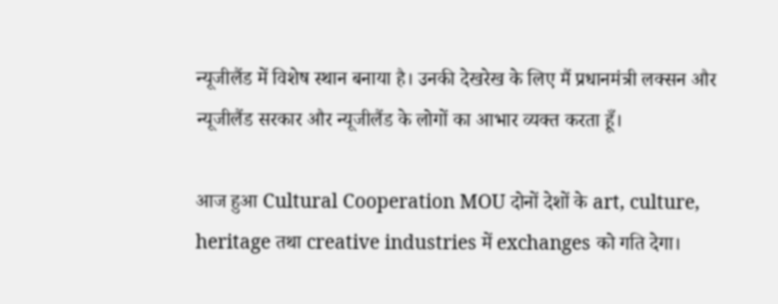न्यूजीलैंड में विशेष स्थान बनाया है। उनकी देखरेख के लिए मैं प्रधानमंत्री लक्सन और न्यूजीलैंड सरकार और न्यूजीलैंड के लोगों का आभार व्यक्त करता हूँ।

आज हुआ Cultural Cooperation MOU दोनों देशों के art, culture, heritage तथा creative industries में exchanges को गति देगा।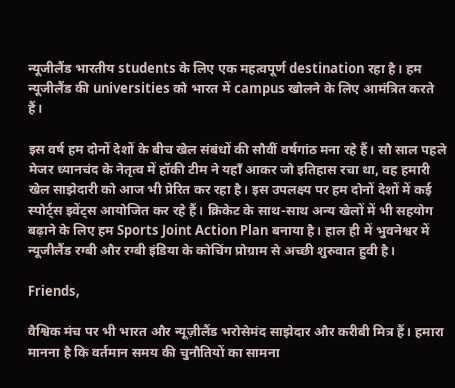न्यूजीलैंड भारतीय students के लिए एक महत्वपूर्ण destination रहा है। हम न्यूजीलैंड की universities को भारत में campus खोलने के लिए आमंत्रित करते हैं।

इस वर्ष हम दोनों देशों के बीच खेल संबंधों की सौवीं वर्षगांठ मना रहे हैं। सौ साल पहले मेजर ध्यानचंद के नेतृत्व में हॉकी टीम ने यहाँ आकर जो इतिहास रचा था, वह हमारी खेल साझेदारी को आज भी प्रेरित कर रहा है। इस उपलक्ष्य पर हम दोनों देशों में कई स्पोर्ट्स इवेंट्स आयोजित कर रहे हैं। क्रिकेट के साथ-साथ अन्य खेलों में भी सहयोग बढ़ाने के लिए हम Sports Joint Action Plan बनाया है। हाल ही में भुवनेश्वर में न्यूजीलैंड रग्बी और रग्बी इंडिया के कोचिंग प्रोग्राम से अच्छी शुरुवात हुवी है।

Friends,

वैश्विक मंच पर भी भारत और न्यूज़ीलैंड भरोसेमंद साझेदार और करीबी मित्र हैं। हमारा मानना है कि वर्तमान समय की चुनौतियों का सामना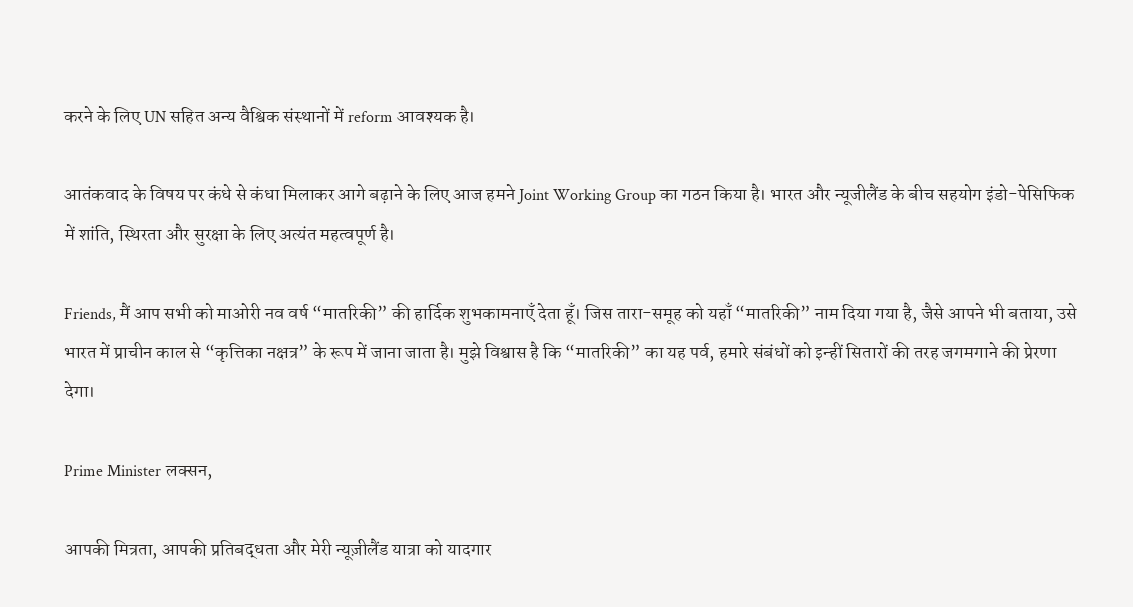करने के लिए UN सहित अन्य वैश्विक संस्थानों में reform आवश्यक है।

आतंकवाद के विषय पर कंधे से कंधा मिलाकर आगे बढ़ाने के लिए आज हमने Joint Working Group का गठन किया है। भारत और न्यूजीलैंड के बीच सहयोग इंडो-पेसिफिक में शांति, स्थिरता और सुरक्षा के लिए अत्यंत महत्वपूर्ण है।

Friends, मैं आप सभी को माओरी नव वर्ष “मातरिकी” की हार्दिक शुभकामनाएँ देता हूँ। जिस तारा-समूह को यहाँ “मातरिकी” नाम दिया गया है, जैसे आपने भी बताया, उसे भारत में प्राचीन काल से “कृत्तिका नक्षत्र” के रूप में जाना जाता है। मुझे विश्वास है कि “मातरिकी” का यह पर्व, हमारे संबंधों को इन्हीं सितारों की तरह जगमगाने की प्रेरणा देगा।

Prime Minister लक्सन,

आपकी मित्रता, आपकी प्रतिबद्धता और मेरी न्यूज़ीलैंड यात्रा को यादगार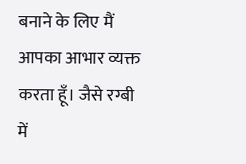बनाने के लिए मैं आपका आभार व्यक्त करता हूँ। जैसे रग्बी में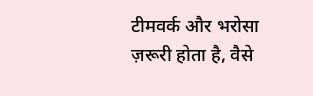टीमवर्क और भरोसा ज़रूरी होता है, वैसे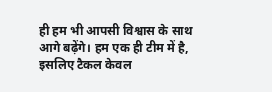ही हम भी आपसी विश्वास के साथ आगे बढ़ेंगे। हम एक ही टीम में है, इसलिए टैकल केवल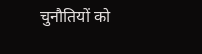चुनौतियों को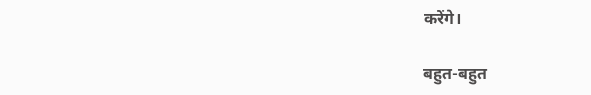करेंगे।

बहुत-बहुत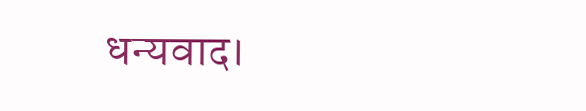धन्यवाद।